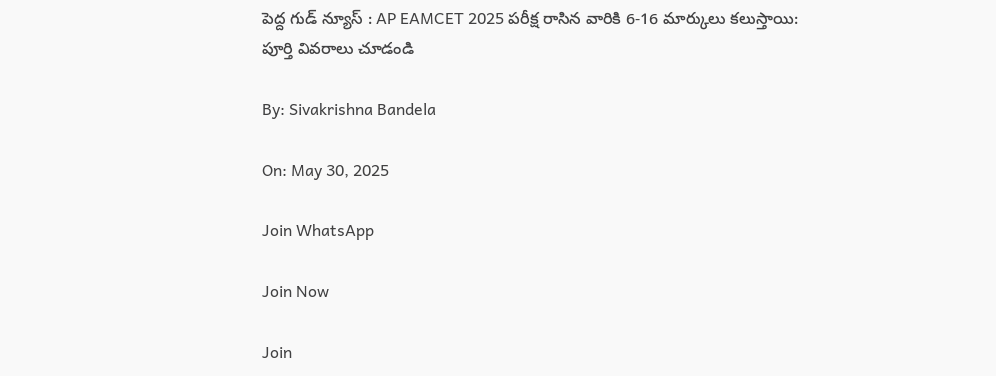పెద్ద గుడ్ న్యూస్ : AP EAMCET 2025 పరీక్ష రాసిన వారికి 6-16 మార్కులు కలుస్తాయి: పూర్తి వివరాలు చూడండి

By: Sivakrishna Bandela

On: May 30, 2025

Join WhatsApp

Join Now

Join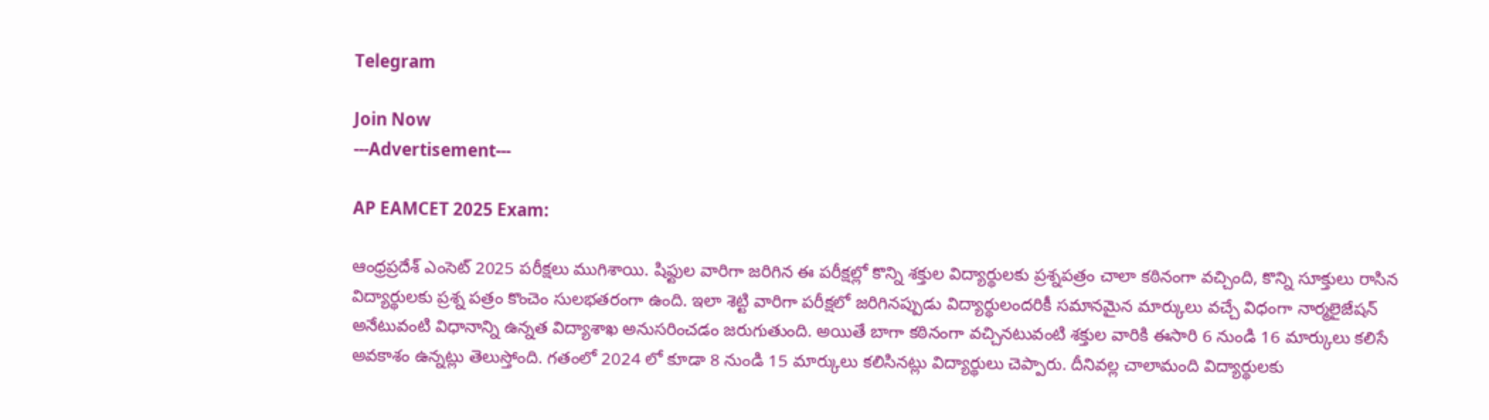Telegram

Join Now
---Advertisement---

AP EAMCET 2025 Exam:

ఆంధ్రప్రదేశ్ ఎంసెట్ 2025 పరీక్షలు ముగిశాయి. షిఫ్టుల వారిగా జరిగిన ఈ పరీక్షల్లో కొన్ని శక్తుల విద్యార్థులకు ప్రశ్నపత్రం చాలా కఠినంగా వచ్చింది, కొన్ని సూక్తులు రాసిన విద్యార్థులకు ప్రశ్న పత్రం కొంచెం సులభతరంగా ఉంది. ఇలా శెట్టి వారిగా పరీక్షలో జరిగినప్పుడు విద్యార్థులందరికీ సమానమైన మార్కులు వచ్చే విధంగా నార్మలైజేషన్ అనేటువంటి విధానాన్ని ఉన్నత విద్యాశాఖ అనుసరించడం జరుగుతుంది. అయితే బాగా కఠినంగా వచ్చినటువంటి శక్తుల వారికి ఈసారి 6 నుండి 16 మార్కులు కలిసే అవకాశం ఉన్నట్లు తెలుస్తోంది. గతంలో 2024 లో కూడా 8 నుండి 15 మార్కులు కలిసినట్లు విద్యార్థులు చెప్పారు. దీనివల్ల చాలామంది విద్యార్థులకు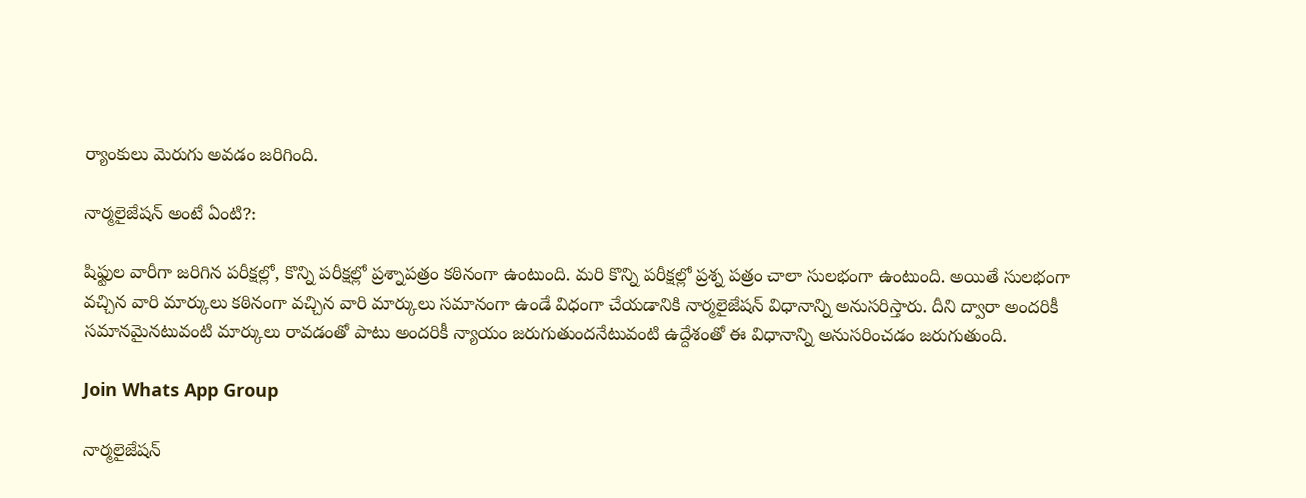ర్యాంకులు మెరుగు అవడం జరిగింది.

నార్మలైజేషన్ అంటే ఏంటి?:

షిఫ్టుల వారీగా జరిగిన పరీక్షల్లో, కొన్ని పరీక్షల్లో ప్రశ్నాపత్రం కఠినంగా ఉంటుంది. మరి కొన్ని పరీక్షల్లో ప్రశ్న పత్రం చాలా సులభంగా ఉంటుంది. అయితే సులభంగా వచ్చిన వారి మార్కులు కఠినంగా వచ్చిన వారి మార్కులు సమానంగా ఉండే విధంగా చేయడానికి నార్మలైజేషన్ విధానాన్ని అనుసరిస్తారు. దీని ద్వారా అందరికీ సమానమైనటువంటి మార్కులు రావడంతో పాటు అందరికీ న్యాయం జరుగుతుందనేటువంటి ఉద్దేశంతో ఈ విధానాన్ని అనుసరించడం జరుగుతుంది.

Join Whats App Group

నార్మలైజేషన్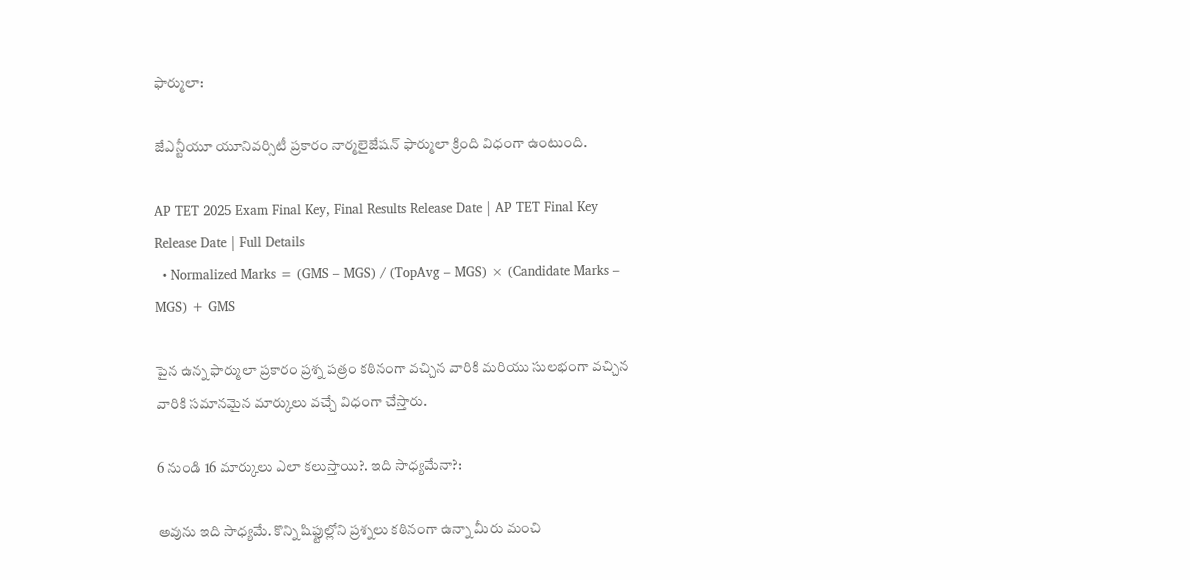ఫార్ములా:

జేఎన్టీయూ యూనివర్సిటీ ప్రకారం నార్మలైజేషన్ ఫార్ములా క్రింది విధంగా ఉంటుంది.

AP TET 2025 Exam Final Key, Final Results Release Date | AP TET Final Key Release Date | Full Details
  • Normalized Marks = (GMS – MGS) / (TopAvg – MGS) × (Candidate Marks – MGS) + GMS

పైన ఉన్న ఫార్ములా ప్రకారం ప్రశ్న పత్రం కఠినంగా వచ్చిన వారికి మరియు సులభంగా వచ్చిన వారికి సమానమైన మార్కులు వచ్చే విధంగా చేస్తారు.

6 నుండి 16 మార్కులు ఎలా కలుస్తాయి?. ఇది సాధ్యమేనా?:

అవును ఇది సాధ్యమే. కొన్ని షిఫ్టుల్లోని ప్రశ్నలు కఠినంగా ఉన్నా మీరు మంచి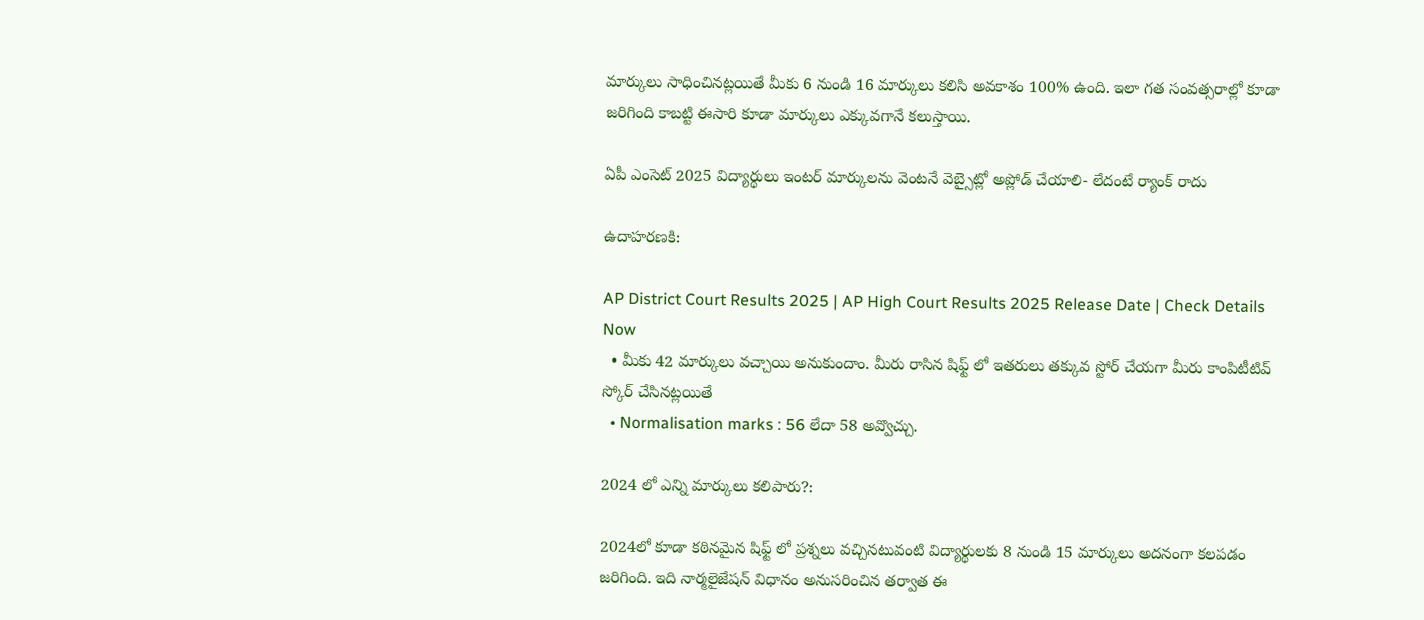మార్కులు సాధించినట్లయితే మీకు 6 నుండి 16 మార్కులు కలిసి అవకాశం 100% ఉంది. ఇలా గత సంవత్సరాల్లో కూడా జరిగింది కాబట్టి ఈసారి కూడా మార్కులు ఎక్కువగానే కలుస్తాయి.

ఏపీ ఎంసెట్ 2025 విద్యార్థులు ఇంటర్ మార్కులను వెంటనే వెబ్సైట్లో అప్లోడ్ చేయాలి- లేదంటే ర్యాంక్ రాదు

ఉదాహరణకి:

AP District Court Results 2025 | AP High Court Results 2025 Release Date | Check Details Now
  • మీకు 42 మార్కులు వచ్చాయి అనుకుందాం. మీరు రాసిన షిఫ్ట్ లో ఇతరులు తక్కువ స్టోర్ చేయగా మీరు కాంపిటీటివ్ స్కోర్ చేసినట్లయితే
  • Normalisation marks : 56 లేదా 58 అవ్వొచ్చు.

2024 లో ఎన్ని మార్కులు కలిపారు?:

2024లో కూడా కఠినమైన షిఫ్ట్ లో ప్రశ్నలు వచ్చినటువంటి విద్యార్థులకు 8 నుండి 15 మార్కులు అదనంగా కలపడం జరిగింది. ఇది నార్మలైజేషన్ విధానం అనుసరించిన తర్వాత ఈ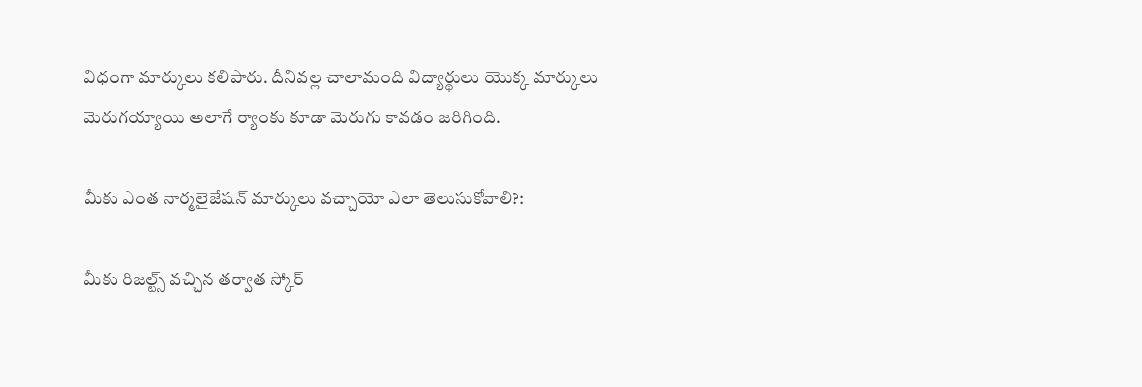విధంగా మార్కులు కలిపారు. దీనివల్ల చాలామంది విద్యార్థులు యొక్క మార్కులు మెరుగయ్యాయి అలాగే ర్యాంకు కూడా మెరుగు కావడం జరిగింది.

మీకు ఎంత నార్మలైజేషన్ మార్కులు వచ్చాయో ఎలా తెలుసుకోవాలి?:

మీకు రిజల్ట్స్ వచ్చిన తర్వాత స్కోర్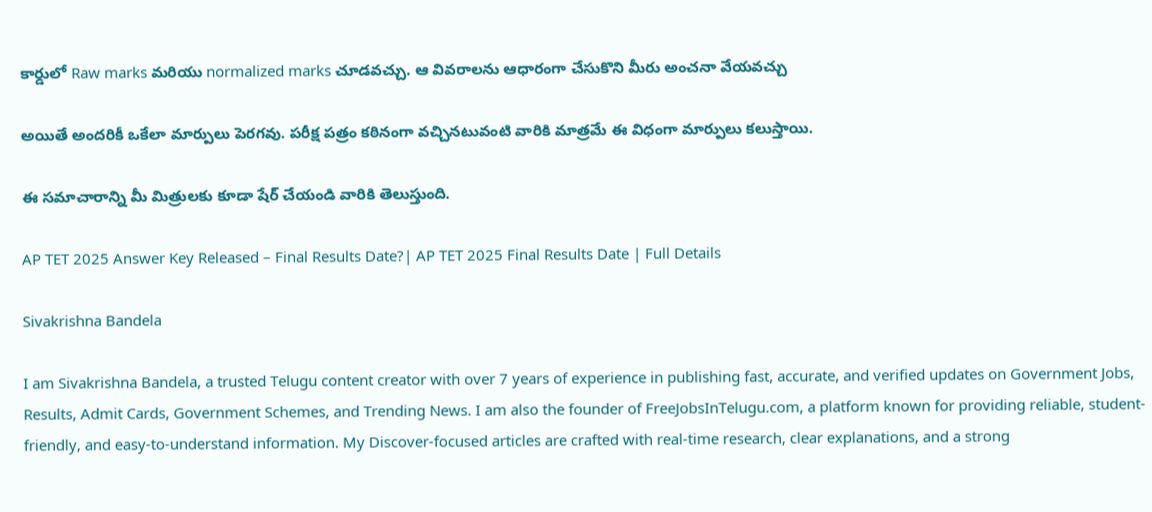కార్డులో Raw marks మరియు normalized marks చూడవచ్చు. ఆ వివరాలను ఆధారంగా చేసుకొని మీరు అంచనా వేయవచ్చు

అయితే అందరికీ ఒకేలా మార్పులు పెరగవు. పరీక్ష పత్రం కఠినంగా వచ్చినటువంటి వారికి మాత్రమే ఈ విధంగా మార్పులు కలుస్తాయి.

ఈ సమాచారాన్ని మీ మిత్రులకు కూడా షేర్ చేయండి వారికి తెలుస్తుంది.

AP TET 2025 Answer Key Released – Final Results Date?| AP TET 2025 Final Results Date | Full Details

Sivakrishna Bandela

I am Sivakrishna Bandela, a trusted Telugu content creator with over 7 years of experience in publishing fast, accurate, and verified updates on Government Jobs, Results, Admit Cards, Government Schemes, and Trending News. I am also the founder of FreeJobsInTelugu.com, a platform known for providing reliable, student-friendly, and easy-to-understand information. My Discover-focused articles are crafted with real-time research, clear explanations, and a strong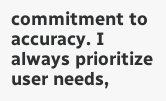commitment to accuracy. I always prioritize user needs,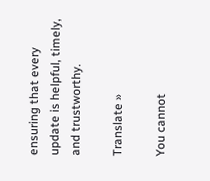ensuring that every update is helpful, timely, and trustworthy.

Translate »

You cannot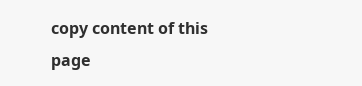copy content of this page